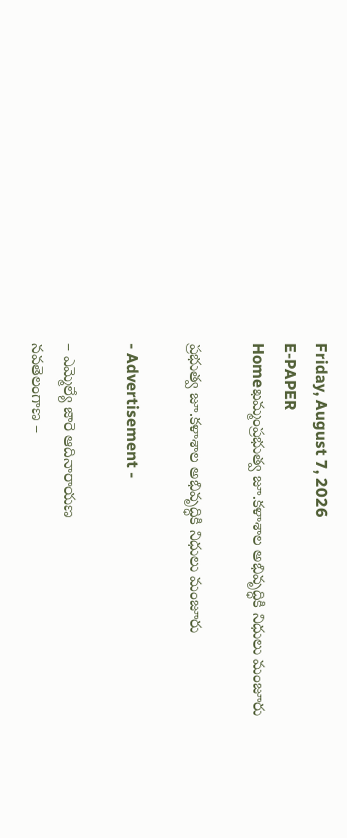Friday, August 7, 2026
E-PAPER
Homeఖమ్మంప్రభుత్వ జూ.కళాశాల అభివృద్ధికి నిధులు మంజూరు

ప్రభుత్వ జూ.కళాశాల అభివృద్ధికి నిధులు మంజూరు

- Advertisement -

– ఎమ్మెల్యే జారె ఆదినారాయణ
నవతెలంగాణ –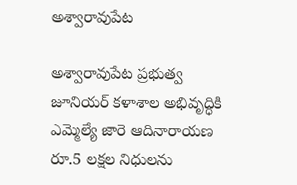అశ్వారావుపేట

అశ్వారావుపేట ప్రభుత్వ జూనియర్ కళాశాల అభివృద్ధికి ఎమ్మెల్యే జారె ఆదినారాయణ రూ.5 లక్షల నిధులను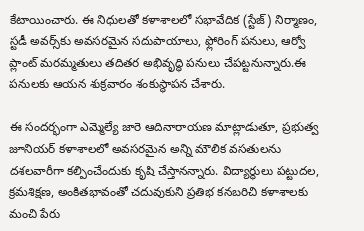కేటాయించారు. ఈ నిధులతో కళాశాలలో సభావేదిక (స్టేజ్) నిర్మాణం, స్టడీ అవర్స్‌కు అవసరమైన సదుపాయాలు, ఫ్లోరింగ్ పనులు, ఆర్వో ప్లాంట్ మరమ్మతులు తదితర అభివృద్ధి పనులు చేపట్టనున్నారు.ఈ పనులకు ఆయన శుక్రవారం శంకుస్థాపన చేశారు.

ఈ సందర్భంగా ఎమ్మెల్యే జారె ఆదినారాయణ మాట్లాడుతూ, ప్రభుత్వ జూనియర్ కళాశాలలో అవసరమైన అన్ని మౌలిక వసతులను దశలవారీగా కల్పించేందుకు కృషి చేస్తానన్నారు. విద్యార్థులు పట్టుదల, క్రమశిక్షణ, అంకితభావంతో చదువుకుని ప్రతిభ కనబరిచి కళాశాలకు మంచి పేరు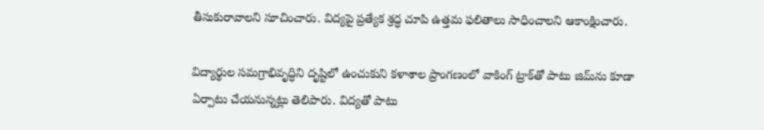తీసుకురావాలని సూచించారు. విద్యపై ప్రత్యేక శ్రద్ధ చూపి ఉత్తమ ఫలితాలు సాధించాలని ఆకాంక్షించారు.

విద్యార్థుల సమగ్రాభివృద్ధిని దృష్టిలో ఉంచుకుని కళాశాల ప్రాంగణంలో వాకింగ్ ట్రాక్‌తో పాటు జిమ్‌ను కూడా ఏర్పాటు చేయనున్నట్లు తెలిపారు. విద్యతో పాటు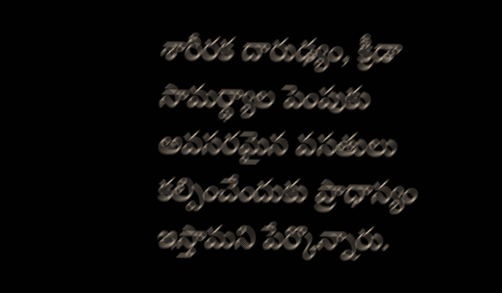శారీరక దారుఢ్యం, క్రీడా సామర్థ్యాల పెంపుకు అవసరమైన వసతులు కల్పించేందుకు ప్రాధాన్యం ఇస్తామని పేర్కొన్నారు.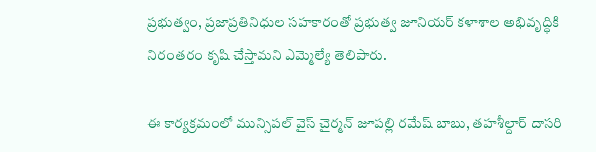ప్రభుత్వం, ప్రజాప్రతినిధుల సహకారంతో ప్రభుత్వ జూనియర్ కళాశాల అభివృద్ధికి నిరంతరం కృషి చేస్తామని ఎమ్మెల్యే తెలిపారు.

ఈ కార్యక్రమంలో మున్సిపల్ వైస్ చైర్మన్ జూపల్లి రమేష్ బాబు, తహశీల్దార్ దాసరి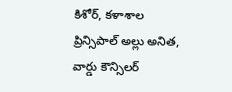కిశోర్, కళాశాల ప్రిన్సిపాల్ అల్లు అనిత, వార్డు కౌన్సిలర్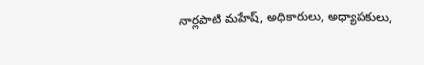నార్లపాటి మహేష్, అధికారులు, అధ్యాపకులు,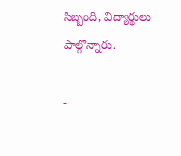సిబ్బంది, విద్యార్థులు పాల్గొన్నారు.

-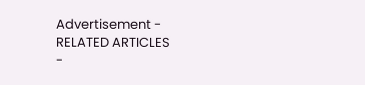Advertisement -
RELATED ARTICLES
-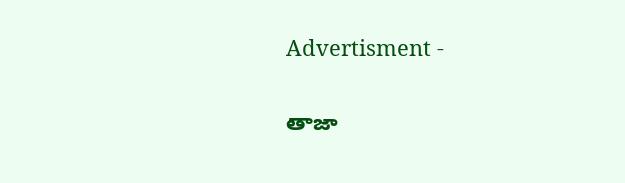Advertisment -

తాజా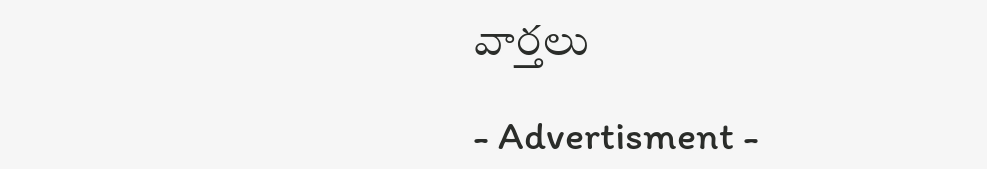వార్తలు

- Advertisment -